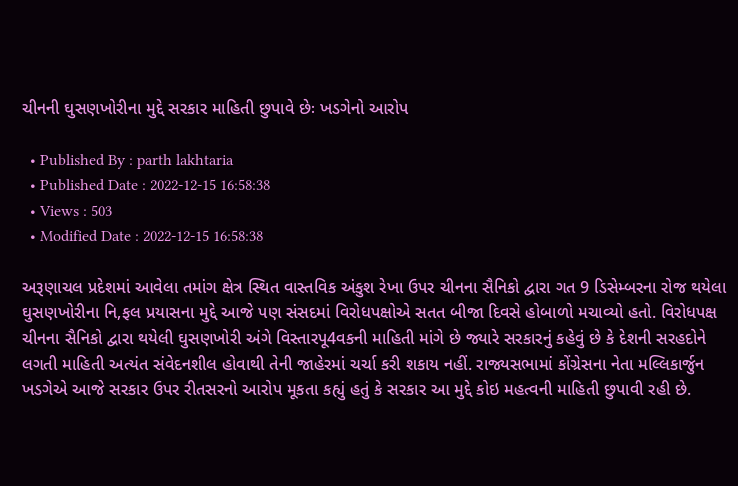ચીનની ઘુસણખોરીના મુદ્દે સરકાર માહિતી છુપાવે છેઃ ખડગેનો આરોપ

  • Published By : parth lakhtaria
  • Published Date : 2022-12-15 16:58:38
  • Views : 503
  • Modified Date : 2022-12-15 16:58:38

અરૂણાચલ પ્રદેશમાં આવેલા તમાંગ ક્ષેત્ર સ્થિત વાસ્તવિક અંકુશ રેખા ઉપર ચીનના સૈનિકો દ્વારા ગત 9 ડિસેમ્બરના રોજ થયેલા ઘુસણખોરીના નિ,ફલ પ્રયાસના મુદ્દે આજે પણ સંસદમાં વિરોધપક્ષોએ સતત બીજા દિવસે હોબાળો મચાવ્યો હતો. વિરોધપક્ષ ચીનના સૈનિકો દ્વારા થયેલી ઘુસણખોરી અંગે વિસ્તારપૂ4વકની માહિતી માંગે છે જ્યારે સરકારનું કહેવું છે કે દેશની સરહદોને લગતી માહિતી અત્યંત સંવેદનશીલ હોવાથી તેની જાહેરમાં ચર્ચા કરી શકાય નહીં. રાજ્યસભામાં કોંગ્રેસના નેતા મલ્લિકાર્જુન ખડગેએ આજે સરકાર ઉપર રીતસરનો આરોપ મૂકતા કહ્યું હતું કે સરકાર આ મુદ્દે કોઇ મહત્વની માહિતી છુપાવી રહી છે.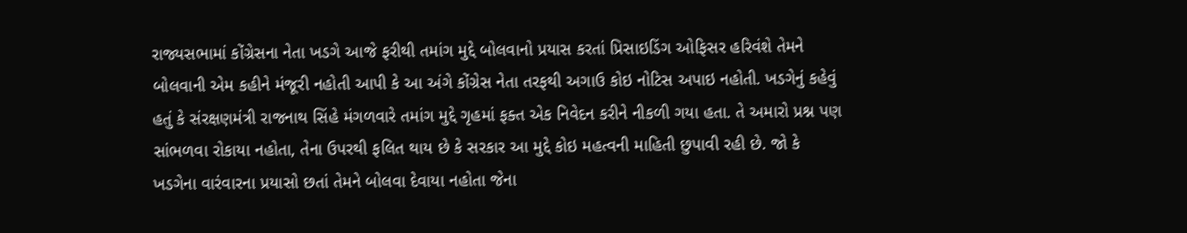રાજ્યસભામાં કોંગ્રેસના નેતા ખડગે આજે ફરીથી તમાંગ મુદ્દે બોલવાનો પ્રયાસ કરતાં પ્રિસાઇડિંગ ઓફિસર હરિવંશે તેમને બોલવાની એમ કહીને મંજૂરી નહોતી આપી કે આ અંગે કોંગ્રેસ નેતા તરફથી અગાઉ કોઇ નોટિસ અપાઇ નહોતી. ખડગેનું કહેવું હતું કે સંરક્ષણમંત્રી રાજનાથ સિંહે મંગળવારે તમાંગ મુદ્દે ગૃહમાં ફક્ત એક નિવેદન કરીને નીકળી ગયા હતા. તે અમારો પ્રશ્ન પણ સાંભળવા રોકાયા નહોતા, તેના ઉપરથી ફલિત થાય છે કે સરકાર આ મુદ્દે કોઇ મહત્વની માહિતી છુપાવી રહી છે. જો કે ખડગેના વારંવારના પ્રયાસો છતાં તેમને બોલવા દેવાયા નહોતા જેના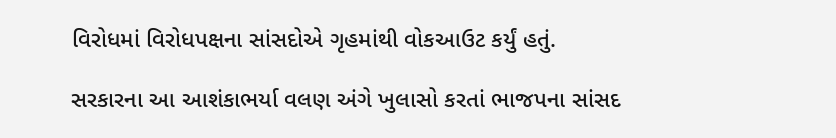વિરોધમાં વિરોધપક્ષના સાંસદોએ ગૃહમાંથી વોકઆઉટ કર્યું હતું.

સરકારના આ આશંકાભર્યા વલણ અંગે ખુલાસો કરતાં ભાજપના સાંસદ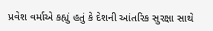પ્રવેશ વર્માએ કહ્યું હતું કે દેશની આંતરિક સુરક્ષા સાથે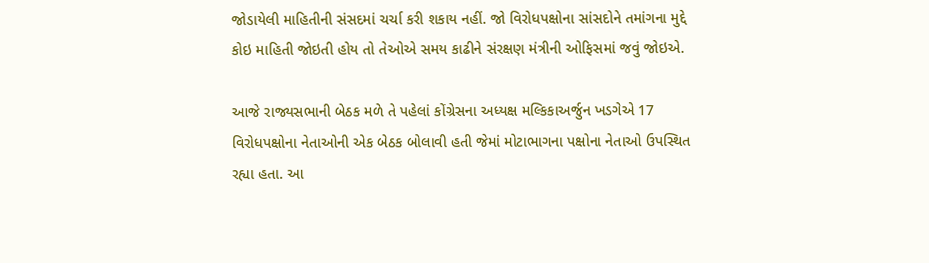જોડાયેલી માહિતીની સંસદમાં ચર્ચા કરી શકાય નહીં. જો વિરોધપક્ષોના સાંસદોને તમાંગના મુદ્દે કોઇ માહિતી જોઇતી હોય તો તેઓએ સમય કાઢીને સંરક્ષણ મંત્રીની ઓફિસમાં જવું જોઇએ.

આજે રાજ્યસભાની બેઠક મળે તે પહેલાં કોંગ્રેસના અધ્યક્ષ મલ્કિકાઅર્જુન ખડગેએ 17 વિરોધપક્ષોના નેતાઓની એક બેઠક બોલાવી હતી જેમાં મોટાભાગના પક્ષોના નેતાઓ ઉપસ્થિત રહ્યા હતા. આ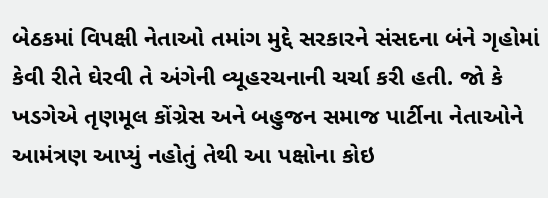બેઠકમાં વિપક્ષી નેતાઓ તમાંગ મુદ્દે સરકારને સંસદના બંને ગૃહોમાં કેવી રીતે ઘેરવી તે અંગેની વ્યૂહરચનાની ચર્ચા કરી હતી. જો કે ખડગેએ તૃણમૂલ કોંગ્રેસ અને બહુજન સમાજ પાર્ટીના નેતાઓને આમંત્રણ આપ્યું નહોતું તેથી આ પક્ષોના કોઇ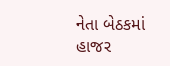નેતા બેઠકમાં હાજર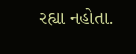રહ્યા નહોતા.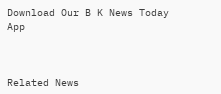Download Our B K News Today App



Related News